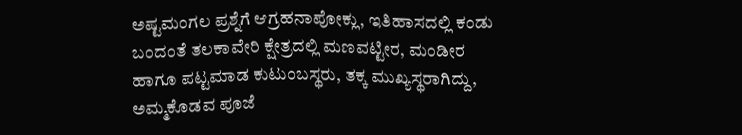ಅಷ್ಟಮಂಗಲ ಪ್ರಶ್ನೆಗೆ ಆಗ್ರಹನಾಪೋಕ್ಲು, ಇತಿಹಾಸದಲ್ಲಿ ಕಂಡು ಬಂದಂತೆ ತಲಕಾವೇರಿ ಕ್ಷೇತ್ರದಲ್ಲಿ ಮಣವಟ್ಟೀರ, ಮಂಡೀರ ಹಾಗೂ ಪಟ್ಟಮಾಡ ಕುಟುಂಬಸ್ಥರು, ತಕ್ಕ ಮುಖ್ಯಸ್ಥರಾಗಿದ್ದು, ಅಮ್ಮಕೊಡವ ಪೂಜೆ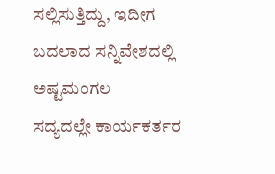ಸಲ್ಲಿಸುತ್ತಿದ್ದು, ಇದೀಗ ಬದಲಾದ ಸನ್ನಿವೇಶದಲ್ಲಿ ಅಷ್ಟಮಂಗಲ
ಸದ್ಯದಲ್ಲೇ ಕಾರ್ಯಕರ್ತರ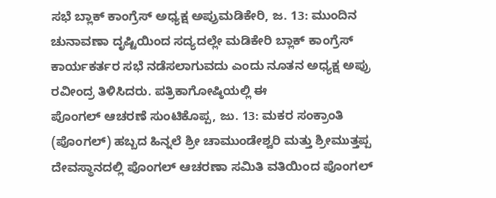ಸಭೆ ಬ್ಲಾಕ್ ಕಾಂಗ್ರೆಸ್ ಅಧ್ಯಕ್ಷ ಅಪ್ರುಮಡಿಕೇರಿ, ಜ. 13: ಮುಂದಿನ ಚುನಾವಣಾ ದೃಷ್ಟಿಯಿಂದ ಸದ್ಯದಲ್ಲೇ ಮಡಿಕೇರಿ ಬ್ಲಾಕ್ ಕಾಂಗ್ರೆಸ್ ಕಾರ್ಯಕರ್ತರ ಸಭೆ ನಡೆಸಲಾಗುವದು ಎಂದು ನೂತನ ಅಧ್ಯಕ್ಷ ಅಪ್ರು ರವೀಂದ್ರ ತಿಳಿಸಿದರು. ಪತ್ರಿಕಾಗೋಷ್ಠಿಯಲ್ಲಿ ಈ
ಪೊಂಗಲ್ ಆಚರಣೆ ಸುಂಟಿಕೊಪ್ಪ, ಜು. 13: ಮಕರ ಸಂಕ್ರಾಂತಿ (ಪೊಂಗಲ್) ಹಬ್ಬದ ಹಿನ್ನಲೆ ಶ್ರೀ ಚಾಮುಂಡೇಶ್ವರಿ ಮತ್ತು ಶ್ರೀಮುತ್ತಪ್ಪ ದೇವಸ್ಥಾನದಲ್ಲಿ ಪೊಂಗಲ್ ಆಚರಣಾ ಸಮಿತಿ ವತಿಯಿಂದ ಪೊಂಗಲ್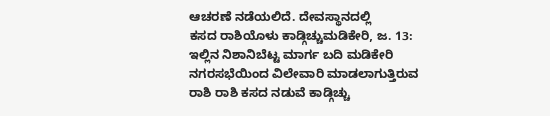ಆಚರಣೆ ನಡೆಯಲಿದೆ. ದೇವಸ್ಥಾನದಲ್ಲಿ
ಕಸದ ರಾಶಿಯೊಳು ಕಾಡ್ಗಿಚ್ಚುಮಡಿಕೇರಿ, ಜ. 13: ಇಲ್ಲಿನ ನಿಶಾನಿಬೆಟ್ಟ ಮಾರ್ಗ ಬದಿ ಮಡಿಕೇರಿ ನಗರಸಭೆಯಿಂದ ವಿಲೇವಾರಿ ಮಾಡಲಾಗುತ್ತಿರುವ ರಾಶಿ ರಾಶಿ ಕಸದ ನಡುವೆ ಕಾಡ್ಗಿಚ್ಚು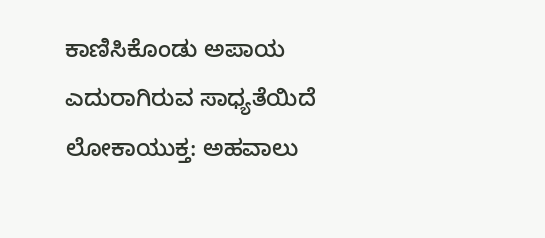ಕಾಣಿಸಿಕೊಂಡು ಅಪಾಯ ಎದುರಾಗಿರುವ ಸಾಧ್ಯತೆಯಿದೆ
ಲೋಕಾಯುಕ್ತ: ಅಹವಾಲು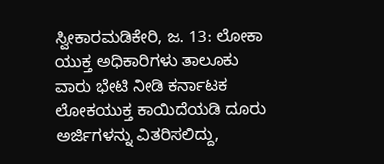ಸ್ವೀಕಾರಮಡಿಕೇರಿ, ಜ. 13: ಲೋಕಾ ಯುಕ್ತ ಅಧಿಕಾರಿಗಳು ತಾಲೂಕು ವಾರು ಭೇಟಿ ನೀಡಿ ಕರ್ನಾಟಕ ಲೋಕಯುಕ್ತ ಕಾಯಿದೆಯಡಿ ದೂರು ಅರ್ಜಿಗಳನ್ನು ವಿತರಿಸಲಿದ್ದು,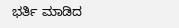ಭರ್ತಿ ಮಾಡಿದ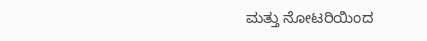ಮತ್ತು ನೋಟರಿಯಿಂದ